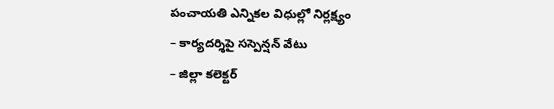పంచాయతి ఎన్నికల విధుల్లో నిర్లక్ష్యం
– కార్యదర్శిపై సస్పెన్షన్ వేటు
– జిల్లా కలెక్టర్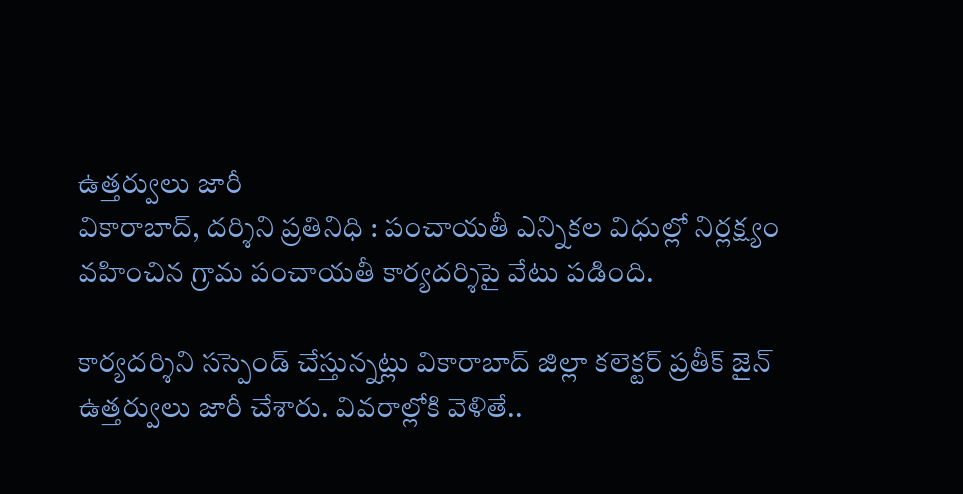ఉత్తర్వులు జారీ
వికారాబాద్, దర్శిని ప్రతినిధి : పంచాయతీ ఎన్నికల విధుల్లో నిర్లక్ష్యం వహించిన గ్రామ పంచాయతీ కార్యదర్శిపై వేటు పడింది.

కార్యదర్శిని సస్పెండ్ చేస్తున్నట్లు వికారాబాద్ జిల్లా కలెక్టర్ ప్రతీక్ జైన్ ఉత్తర్వులు జారీ చేశారు. వివరాల్లోకి వెళితే..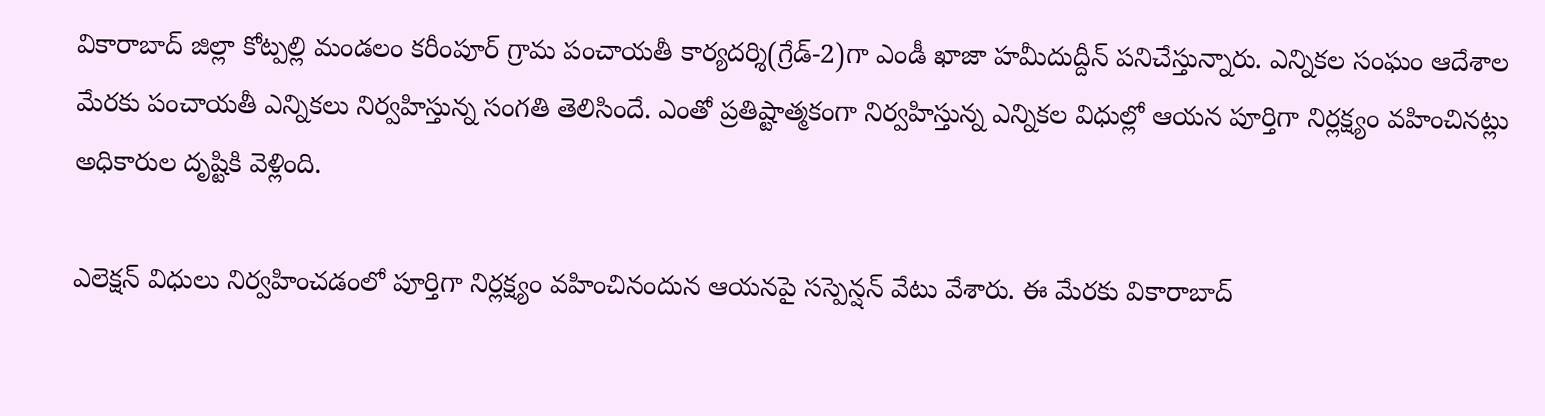వికారాబాద్ జిల్లా కోట్పల్లి మండలం కరీంపూర్ గ్రామ పంచాయతీ కార్యదర్శి(గ్రేడ్-2)గా ఎండీ ఖాజా హమీదుద్దీన్ పనిచేస్తున్నారు. ఎన్నికల సంఘం ఆదేశాల మేరకు పంచాయతీ ఎన్నికలు నిర్వహిస్తున్న సంగతి తెలిసిందే. ఎంతో ప్రతిష్టాత్మకంగా నిర్వహిస్తున్న ఎన్నికల విధుల్లో ఆయన పూర్తిగా నిర్లక్ష్యం వహించినట్లు అధికారుల దృష్టికి వెళ్లింది.

ఎలెక్షన్ విధులు నిర్వహించడంలో పూర్తిగా నిర్లక్ష్యం వహించినందున ఆయనపై సస్పెన్షన్ వేటు వేశారు. ఈ మేరకు వికారాబాద్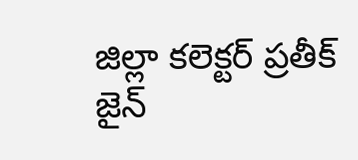జిల్లా కలెక్టర్ ప్రతీక్ జైన్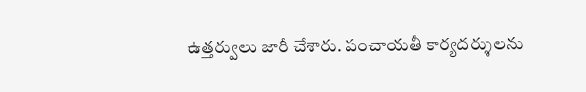ఉత్తర్వులు జారీ చేశారు. పంచాయతీ కార్యదర్శులను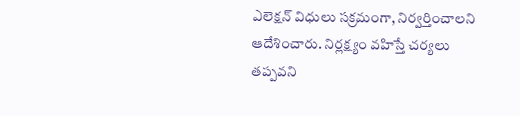ఎలెక్షన్ విధులు సక్రమంగా, నిర్వర్తించాలని ఆదేశించారు. నిర్లక్ష్యం వహిస్తే చర్యలు తప్పవని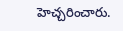హెచ్చరించారు.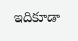ఇదికూడా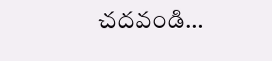చదవండి…